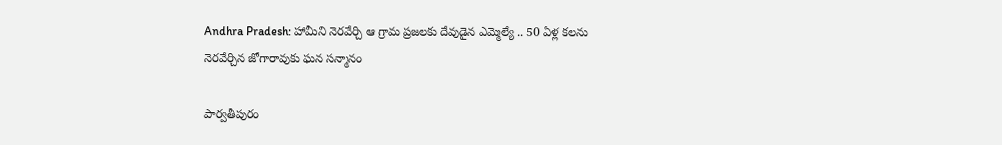Andhra Pradesh: హామీని నెరవేర్చి ఆ గ్రామ ప్రజలకు దేవుడైన ఎమ్మెల్యే .. 50 ఏళ్ల కలను నెరవేర్చిన జోగారావుకు ఘన సన్మానం

పార్వతీపురం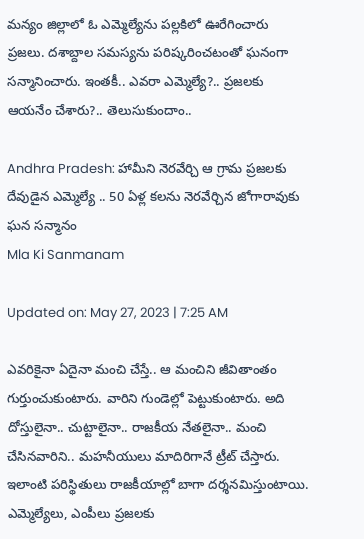మన్యం జిల్లాలో ఓ ఎమ్మెల్యేను పల్లకిలో ఊరేగించారు ప్రజలు. దశాబ్దాల సమస్యను పరిష్కరించటంతో ఘనంగా సన్మానించారు. ఇంతకీ.. ఎవరా ఎమ్మెల్యే?.. ప్రజలకు ఆయనేం చేశారు?.. తెలుసుకుందాం..

Andhra Pradesh: హామీని నెరవేర్చి ఆ గ్రామ ప్రజలకు దేవుడైన ఎమ్మెల్యే .. 50 ఏళ్ల కలను నెరవేర్చిన జోగారావుకు ఘన సన్మానం
Mla Ki Sanmanam

Updated on: May 27, 2023 | 7:25 AM

ఎవరికైనా ఏదైనా మంచి చేస్తే.. ఆ మంచిని జీవితాంతం గుర్తుంచుకుంటారు. వారిని గుండెల్లో పెట్టుకుంటారు. అది దోస్తులైనా.. చుట్టాలైనా.. రాజకీయ నేతలైనా.. మంచి చేసినవారిని.. మహనీయులు మాదిరిగానే ట్రీట్‌ చేస్తారు. ఇలాంటి పరిస్థితులు రాజకీయాల్లో బాగా దర్శనమిస్తుంటాయి. ఎమ్మెల్యేలు, ఎంపీలు ప్రజలకు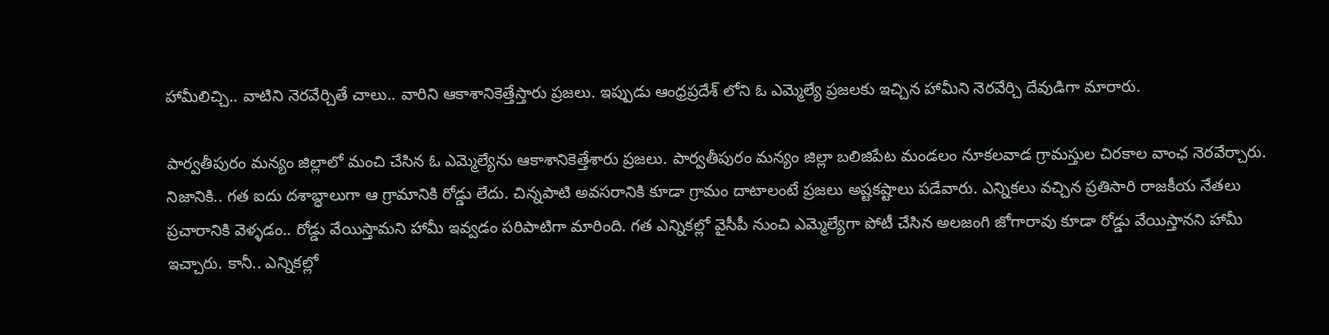హామీలిచ్చి.. వాటిని నెరవేర్చితే చాలు.. వారిని ఆకాశానికెత్తేస్తారు ప్రజలు. ఇప్పుడు ఆంధ్రప్రదేశ్ లోని ఓ ఎమ్మెల్యే ప్రజలకు ఇచ్చిన హామీని నెరవేర్చి దేవుడిగా మారారు.

పార్వతీపురం మన్యం జిల్లాలో మంచి చేసిన ఓ ఎమ్మెల్యేను ఆకాశానికెత్తేశారు ప్రజలు. పార్వతీపురం మన్యం జిల్లా బలిజిపేట మండలం నూకలవాడ గ్రామస్తుల చిరకాల వాంఛ నెరవేర్చారు. నిజానికి.. గత ఐదు దశాబ్ధాలుగా ఆ గ్రామానికి రోడ్డు లేదు. చిన్నపాటి అవసరానికి కూడా గ్రామం దాటాలంటే ప్రజలు అష్టకష్టాలు పడేవారు. ఎన్నికలు వచ్చిన ప్రతిసారి రాజకీయ నేతలు ప్రచారానికి వెళ్ళడం.. రోడ్డు వేయిస్తామని హామీ ఇవ్వడం పరిపాటిగా మారింది. గత ఎన్నికల్లో వైసీపీ నుంచి ఎమ్మెల్యేగా పోటీ చేసిన అలజంగి జోగారావు కూడా రోడ్డు వేయిస్తానని హామీ ఇచ్చారు. కానీ.. ఎన్నికల్లో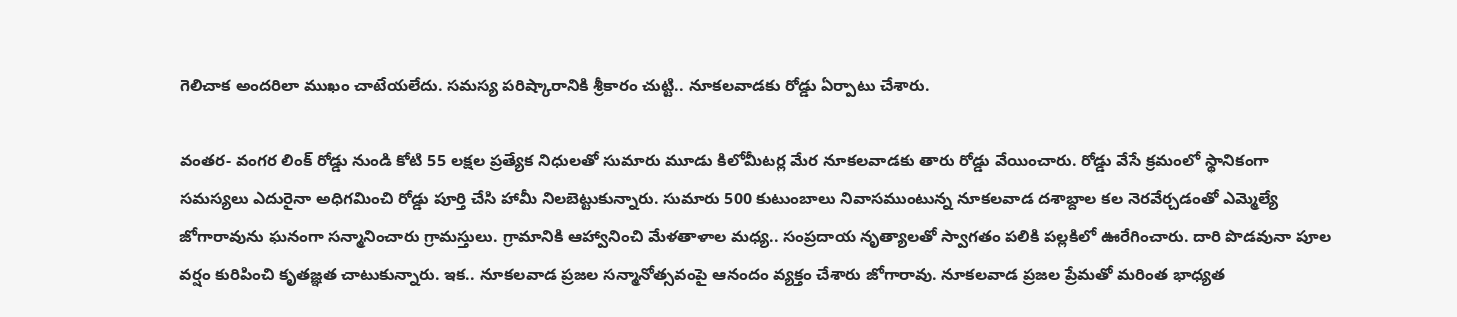గెలిచాక అందరిలా ముఖం చాటేయలేదు. సమస్య పరిష్కారానికి శ్రీకారం చుట్టి.. నూకలవాడకు రోడ్డు ఏర్పాటు చేశారు.

వంతర- వంగర లింక్ రోడ్డు నుండి కోటి 55 లక్షల ప్రత్యేక నిధులతో సుమారు మూడు కిలోమీటర్ల మేర నూకలవాడకు తారు రోడ్డు వేయించారు. రోడ్డు వేసే క్రమంలో స్థానికంగా సమస్యలు ఎదురైనా అధిగమించి రోడ్డు పూర్తి చేసి హామీ నిలబెట్టుకున్నారు. సుమారు 500 కుటుంబాలు నివాసముంటున్న నూకలవాడ దశాబ్దాల కల నెరవేర్చడంతో ఎమ్మెల్యే జోగారావును ఘనంగా సన్మానించారు గ్రామస్తులు. గ్రామానికి ఆహ్వానించి మేళతాళాల మధ్య.. సంప్రదాయ నృత్యాలతో స్వాగతం పలికి పల్లకిలో ఊరేగించారు. దారి పొడవునా పూల వర్షం కురిపించి కృతజ్ఞత చాటుకున్నారు. ఇక.. నూకలవాడ ప్రజల సన్మానోత్సవంపై ఆనందం వ్యక్తం చేశారు జోగారావు. నూకలవాడ ప్రజల ప్రేమతో మరింత భాధ్యత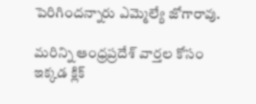పెరిగిందన్నారు ఎమ్మెల్యే జోగారావు.

మరిన్ని ఆంధ్రప్రదేశ్ వార్తల కోసం ఇక్కడ క్లిక్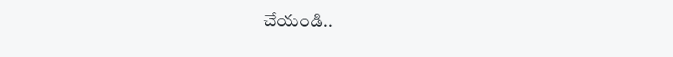చేయండి..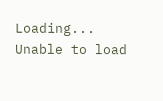Loading...
Unable to load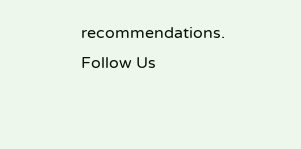recommendations.
Follow Us